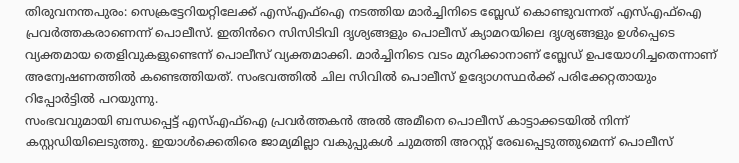തിരുവനന്തപുരം: സെക്രട്ടേറിയറ്റിലേക്ക് എസ്എഫ്ഐ നടത്തിയ മാർച്ചിനിടെ ബ്ലേഡ് കൊണ്ടുവന്നത് എസ്എഫ്ഐ പ്രവർത്തകരാണെന്ന് പൊലീസ്. ഇതിൻറെ സിസിടിവി ദൃശ്യങ്ങളും പൊലീസ് ക്യാമറയിലെ ദൃശ്യങ്ങളും ഉൾപ്പെടെ വ്യക്തമായ തെളിവുകളുണ്ടെന്ന് പൊലീസ് വ്യക്തമാക്കി. മാർച്ചിനിടെ വടം മുറിക്കാനാണ് ബ്ലേഡ് ഉപയോഗിച്ചതെന്നാണ് അന്വേഷണത്തിൽ കണ്ടെത്തിയത്. സംഭവത്തിൽ ചില സിവിൽ പൊലീസ് ഉദ്യോഗസ്ഥർക്ക് പരിക്കേറ്റതായും റിപ്പോർട്ടിൽ പറയുന്നു.
സംഭവവുമായി ബന്ധപ്പെട്ട് എസ്എഫ്ഐ പ്രവർത്തകൻ അൽ അമീനെ പൊലീസ് കാട്ടാക്കടയിൽ നിന്ന് കസ്റ്റഡിയിലെടുത്തു. ഇയാൾക്കെതിരെ ജാമ്യമില്ലാ വകുപ്പുകൾ ചുമത്തി അറസ്റ്റ് രേഖപ്പെടുത്തുമെന്ന് പൊലീസ്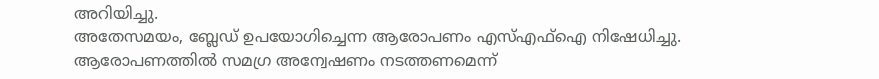അറിയിച്ചു.
അതേസമയം, ബ്ലേഡ് ഉപയോഗിച്ചെന്ന ആരോപണം എസ്എഫ്ഐ നിഷേധിച്ചു. ആരോപണത്തിൽ സമഗ്ര അന്വേഷണം നടത്തണമെന്ന്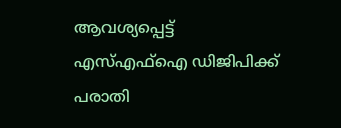ആവശ്യപ്പെട്ട് എസ്എഫ്ഐ ഡിജിപിക്ക് പരാതി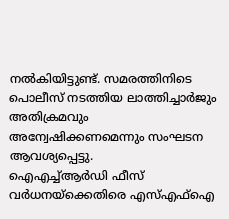നൽകിയിട്ടുണ്ട്. സമരത്തിനിടെ പൊലീസ് നടത്തിയ ലാത്തിച്ചാർജും അതിക്രമവും അന്വേഷിക്കണമെന്നും സംഘടന ആവശ്യപ്പെട്ടു.
ഐഎച്ച്ആർഡി ഫീസ് വർധനയ്ക്കെതിരെ എസ്എഫ്ഐ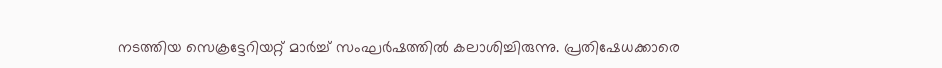നടത്തിയ സെക്രട്ടേറിയറ്റ് മാർച്ച് സംഘർഷത്തിൽ കലാശിച്ചിരുന്നു. പ്രതിഷേധക്കാരെ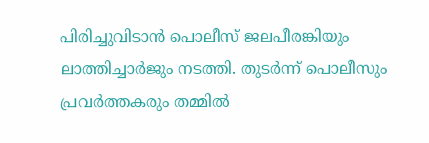പിരിച്ചുവിടാൻ പൊലീസ് ജലപീരങ്കിയും ലാത്തിച്ചാർജും നടത്തി. തുടർന്ന് പൊലീസും പ്രവർത്തകരും തമ്മിൽ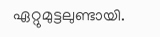ഏറ്റുമുട്ടലുണ്ടായി.